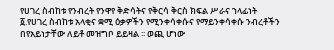የሀገረ ስብከቱ የንብረት የንዋየ ቅድሳትና የቅርሳ ቅርስ ክፍል ሥራና ኀላፊነት
፩.የሀገረ ስብከቱ አላቂና ቋሚ ዕቃዎችን የሚንቀሳቀሱና የማይንቀሳቀሱ ንብረቶችን በየአይነታቸው ለይቶ መዝግቦ ይይዛል ፡፡ ወጪ ሆነው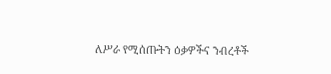ለሥራ የሚሰጡትን ዕቃዎችና ንብረቶች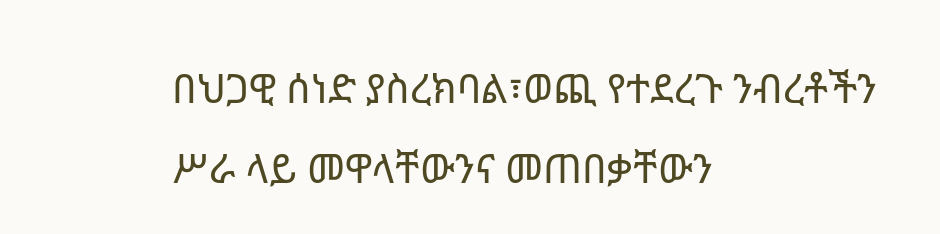በህጋዊ ሰነድ ያስረክባል፣ወጪ የተደረጉ ንብረቶችን ሥራ ላይ መዋላቸውንና መጠበቃቸውን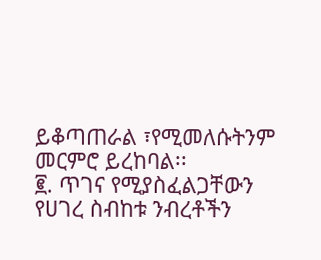ይቆጣጠራል ፣የሚመለሱትንም መርምሮ ይረከባል፡፡
፪. ጥገና የሚያስፈልጋቸውን የሀገረ ስብከቱ ንብረቶችን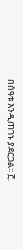በሰዓቱ እንዲጠገኑ ያደርጋል፡፡ ፫.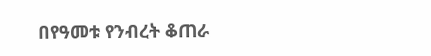በየዓመቱ የንብረት ቆጠራ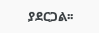ያደርጋል፡፡